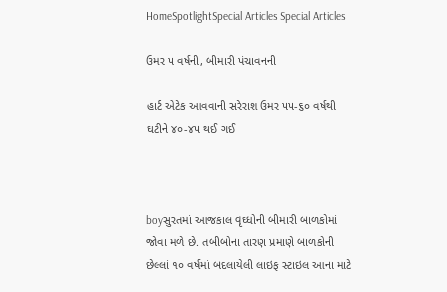HomeSpotlightSpecial Articles Special Articles

ઉમર ૫ વર્ષની, બીમારી પંચાવનની

હાર્ટ એટેક આવવાની સરેરાશ ઉમર ૫૫-૬૦ વર્ષથી ઘટીને ૪૦-૪૫ થઈ ગઈ



boyસુરતમાં આજકાલ વૃઘ્ધોની બીમારી બાળકોમાં જોવા મળે છે. તબીબોના તારણ પ્રમાણે બાળકોની છેલ્લાં ૧૦ વર્ષમાં બદલાયેલી લાઇફ સ્ટાઇલ આના માટે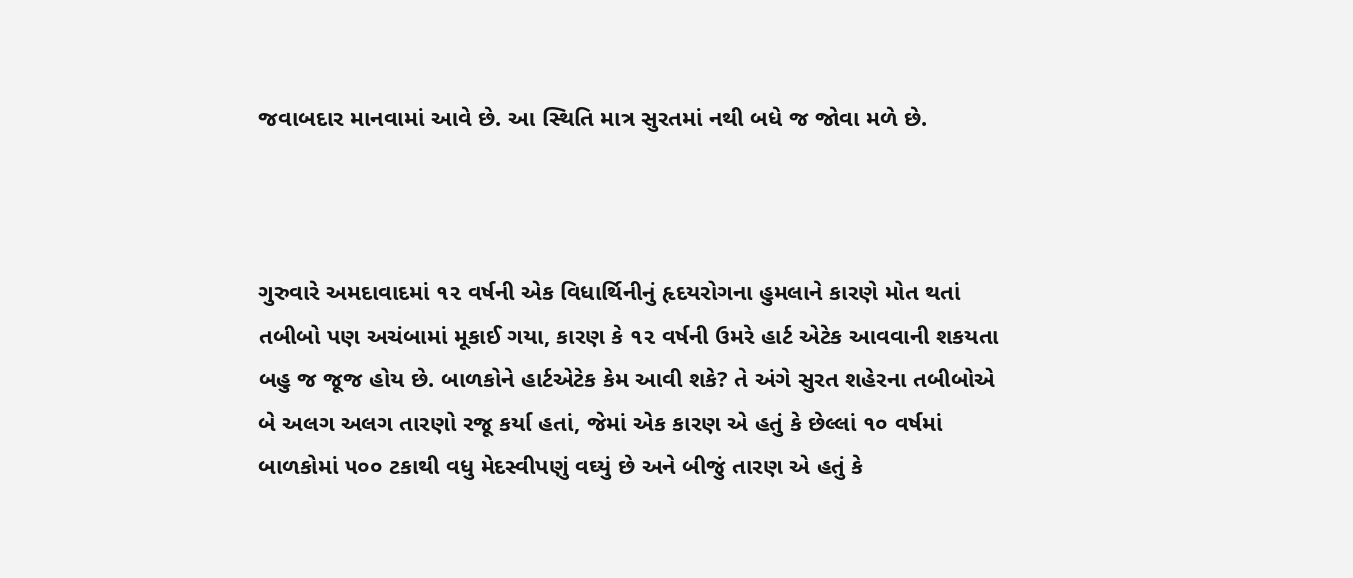જવાબદાર માનવામાં આવે છે. આ સ્થિતિ માત્ર સુરતમાં નથી બધે જ જોવા મળે છે.



ગુરુવારે અમદાવાદમાં ૧૨ વર્ષની એક વિધાર્થિનીનું હૃદયરોગના હુમલાને કારણે મોત થતાં તબીબો પણ અચંબામાં મૂકાઈ ગયા, કારણ કે ૧૨ વર્ષની ઉમરે હાર્ટ એટેક આવવાની શકયતા બહુ જ જૂજ હોય છે. બાળકોને હાર્ટએટેક કેમ આવી શકે? તે અંગે સુરત શહેરના તબીબોએ બે અલગ અલગ તારણો રજૂ કર્યા હતાં, જેમાં એક કારણ એ હતું કે છેલ્લાં ૧૦ વર્ષમાં બાળકોમાં ૫૦૦ ટકાથી વધુ મેદસ્વીપણું વઘ્યું છે અને બીજું તારણ એ હતું કે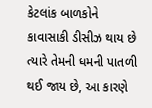કેટલાંક બાળકોને કાવાસાકી ડીસીઝ થાય છે ત્યારે તેમની ધમની પાતળી થઈ જાય છે, આ કારણે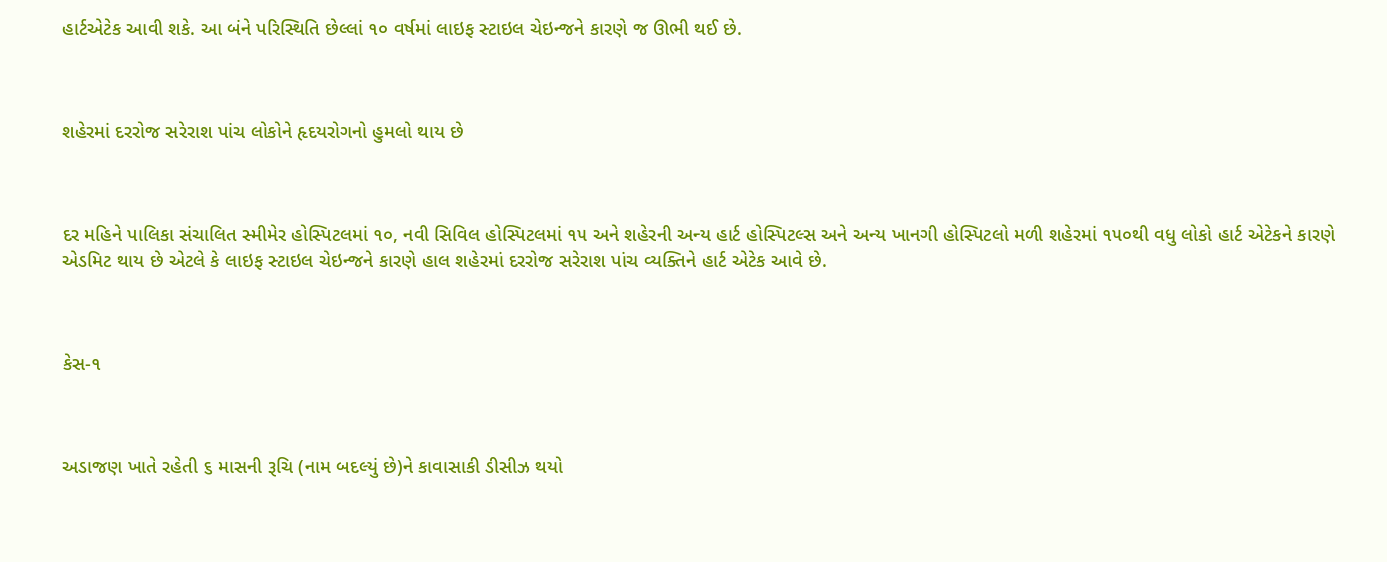હાર્ટએટેક આવી શકે. આ બંને પરિસ્થિતિ છેલ્લાં ૧૦ વર્ષમાં લાઇફ સ્ટાઇલ ચેઇન્જને કારણે જ ઊભી થઈ છે.



શહેરમાં દરરોજ સરેરાશ પાંચ લોકોને હૃદયરોગનો હુમલો થાય છે



દર મહિને પાલિકા સંચાલિત સ્મીમેર હોસ્પિટલમાં ૧૦, નવી સિવિલ હોસ્પિટલમાં ૧૫ અને શહેરની અન્ય હાર્ટ હોસ્પિટલ્સ અને અન્ય ખાનગી હોસ્પિટલો મળી શહેરમાં ૧૫૦થી વધુ લોકો હાર્ટ એટેકને કારણે એડમિટ થાય છે એટલે કે લાઇફ સ્ટાઇલ ચેઇન્જને કારણે હાલ શહેરમાં દરરોજ સરેરાશ પાંચ વ્યક્તિને હાર્ટ એટેક આવે છે.



કેસ-૧



અડાજણ ખાતે રહેતી ૬ માસની રૂચિ (નામ બદલ્યું છે)ને કાવાસાકી ડીસીઝ થયો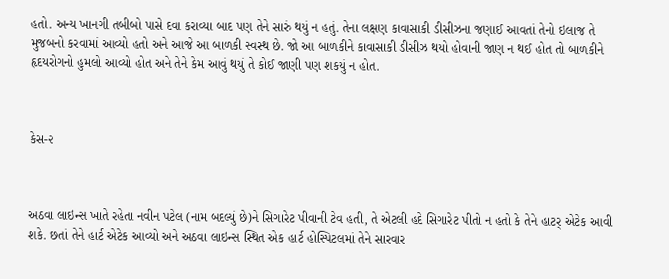હતો. અન્ય ખાનગી તબીબો પાસે દવા કરાવ્યા બાદ પણ તેને સારું થયું ન હતું. તેના લક્ષણ કાવાસાકી ડીસીઝના જણાઈ આવતાં તેનો ઇલાજ તે મુજબનો કરવામાં આવ્યો હતો અને આજે આ બાળકી સ્વસ્થ છે. જો આ બાળકીને કાવાસાકી ડીસીઝ થયો હોવાની જાણ ન થઈ હોત તો બાળકીને હૃદયરોગનો હુમલો આવ્યો હોત અને તેને કેમ આવું થયું તે કોઈ જાણી પણ શકયું ન હોત.



કેસ-૨



અઠવા લાઇન્સ ખાતે રહેતા નવીન પટેલ (નામ બદલ્યું છે)ને સિગારેટ પીવાની ટેવ હતી, તે એટલી હદે સિગારેટ પીતો ન હતો કે તેને હાટર્ એટેક આવી શકે. છતાં તેને હાર્ટ એટેક આવ્યો અને અઠવા લાઇન્સ સ્થિત એક હાર્ટ હોસ્પિટલમાં તેને સારવાર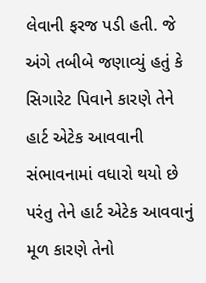લેવાની ફરજ પડી હતી. જે અંગે તબીબે જણાવ્યું હતું કે સિગારેટ પિવાને કારણે તેને હાર્ટ એટેક આવવાની સંભાવનામાં વધારો થયો છે પરંતુ તેને હાર્ટ એટેક આવવાનું મૂળ કારણે તેનો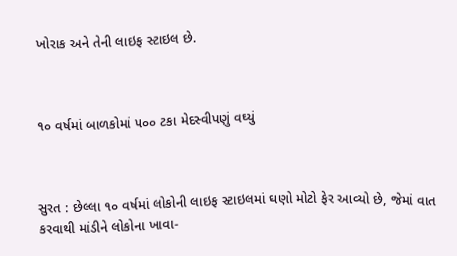ખોરાક અને તેની લાઇફ સ્ટાઇલ છે.



૧૦ વર્ષમાં બાળકોમાં ૫૦૦ ટકા મેદસ્વીપણું વઘ્યું



સુરત : છેલ્લા ૧૦ વર્ષમાં લોકોની લાઇફ સ્ટાઇલમાં ઘણો મોટો ફેર આવ્યો છે, જેમાં વાત કરવાથી માંડીને લોકોના ખાવા-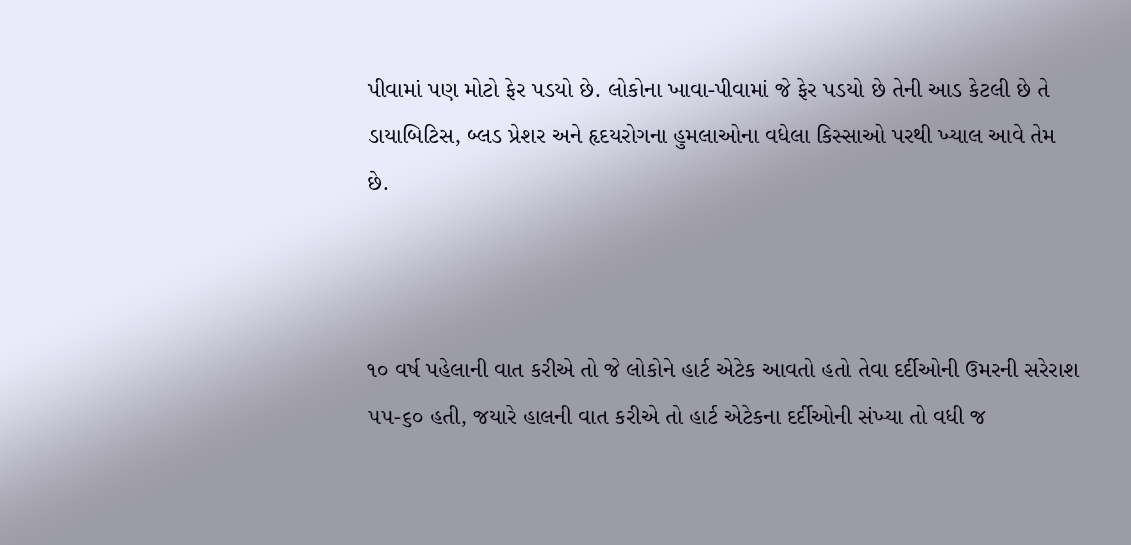પીવામાં પણ મોટો ફેર પડયો છે. લોકોના ખાવા-પીવામાં જે ફેર પડયો છે તેની આડ કેટલી છે તે ડાયાબિટિસ, બ્લડ પ્રેશર અને હૃદયરોગના હુમલાઓના વધેલા કિસ્સાઓ પરથી ખ્યાલ આવે તેમ છે.



૧૦ વર્ષ પહેલાની વાત કરીએ તો જે લોકોને હાર્ટ એટેક આવતો હતો તેવા દર્દીઓની ઉમરની સરેરાશ ૫૫-૬૦ હતી, જયારે હાલની વાત કરીએ તો હાર્ટ એટેકના દર્દીઓની સંખ્યા તો વધી જ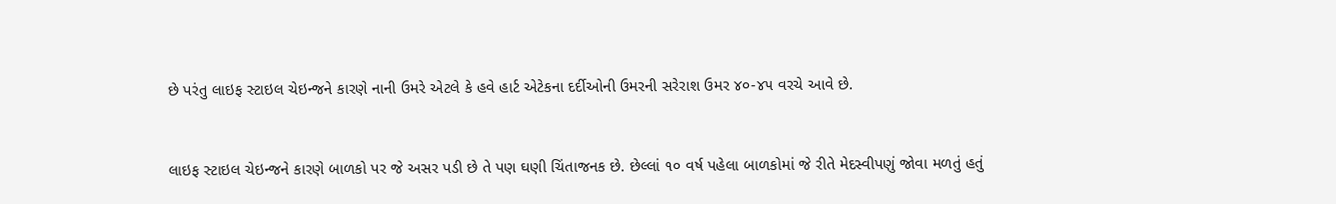છે પરંતુ લાઇફ સ્ટાઇલ ચેઇન્જને કારણે નાની ઉમરે એટલે કે હવે હાર્ટ એટેકના દર્દીઓની ઉમરની સરેરાશ ઉમર ૪૦-૪૫ વરચે આવે છે.



લાઇફ સ્ટાઇલ ચેઇન્જને કારણે બાળકો પર જે અસર પડી છે તે પણ ઘણી ચિંતાજનક છે. છેલ્લાં ૧૦ વર્ષ પહેલા બાળકોમાં જે રીતે મેદસ્વીપણું જોવા મળતું હતું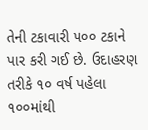તેની ટકાવારી ૫૦૦ ટકાને પાર કરી ગઈ છે. ઉદાહરણ તરીકે ૧૦ વર્ષ પહેલા ૧૦૦માંથી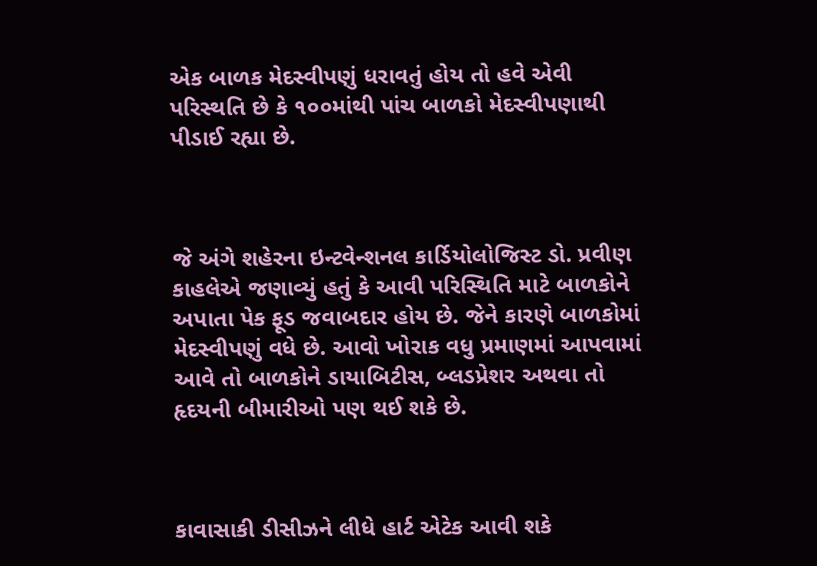એક બાળક મેદસ્વીપણું ધરાવતું હોય તો હવે એવી પરિસ્થતિ છે કે ૧૦૦માંથી પાંચ બાળકો મેદસ્વીપણાથી પીડાઈ રહ્યા છે.



જે અંગે શહેરના ઇન્ટવેન્શનલ કાર્ડિયોલોજિસ્ટ ડો. પ્રવીણ કાહલેએ જણાવ્યું હતું કે આવી પરિસ્થિતિ માટે બાળકોને અપાતા પેક ફૂડ જવાબદાર હોય છે. જેને કારણે બાળકોમાં મેદસ્વીપણું વધે છે. આવો ખોરાક વધુ પ્રમાણમાં આપવામાં આવે તો બાળકોને ડાયાબિટીસ, બ્લડપ્રેશર અથવા તો હૃદયની બીમારીઓ પણ થઈ શકે છે.



કાવાસાકી ડીસીઝને લીધે હાર્ટ એટેક આવી શકે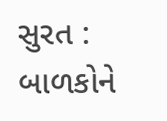સુરત : બાળકોને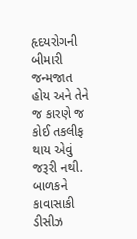હૃદયરોગની બીમારી જન્મજાત હોય અને તેને જ કારણે જ કોઈ તકલીફ થાય એવું જરૂરી નથી. બાળકને કાવાસાકી ડીસીઝ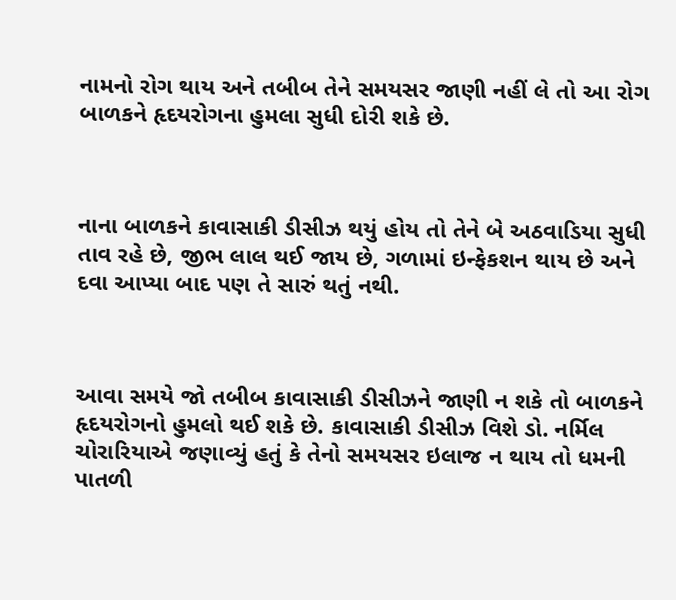નામનો રોગ થાય અને તબીબ તેને સમયસર જાણી નહીં લે તો આ રોગ બાળકને હૃદયરોગના હુમલા સુધી દોરી શકે છે.



નાના બાળકને કાવાસાકી ડીસીઝ થયું હોય તો તેને બે અઠવાડિયા સુધી તાવ રહે છે, જીભ લાલ થઈ જાય છે, ગળામાં ઇન્ફેકશન થાય છે અને દવા આપ્યા બાદ પણ તે સારું થતું નથી.



આવા સમયે જો તબીબ કાવાસાકી ડીસીઝને જાણી ન શકે તો બાળકને હૃદયરોગનો હુમલો થઈ શકે છે. કાવાસાકી ડીસીઝ વિશે ડો. નર્મિલ ચોરારિયાએ જણાવ્યું હતું કે તેનો સમયસર ઇલાજ ન થાય તો ધમની પાતળી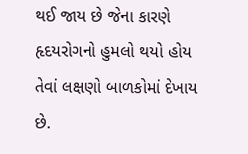થઈ જાય છે જેના કારણે હૃદયરોગનો હુમલો થયો હોય તેવાં લક્ષણો બાળકોમાં દેખાય છે.